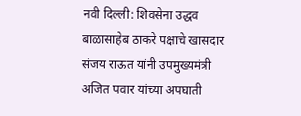नवी दिल्ली: शिवसेना उद्धव बाळासाहेब ठाकरे पक्षाचे खासदार संजय राऊत यांनी उपमुख्यमंत्री अजित पवार यांच्या अपघाती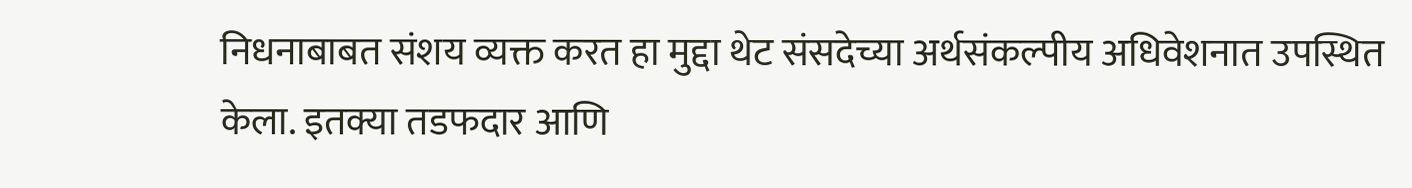निधनाबाबत संशय व्यक्त करत हा मुद्दा थेट संसदेच्या अर्थसंकल्पीय अधिवेशनात उपस्थित केला. इतक्या तडफदार आणि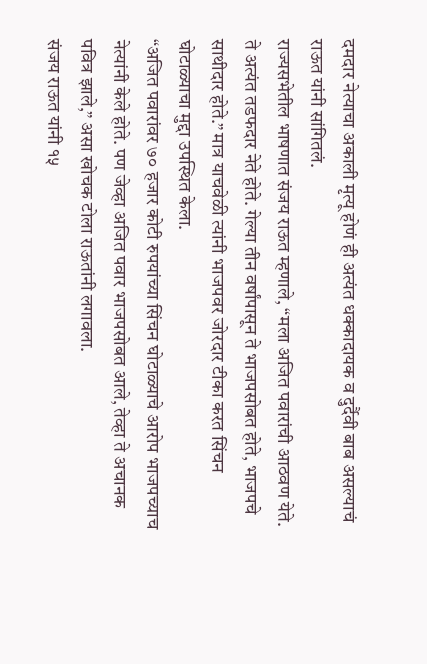दमदार नेत्याचा अकाली मृत्यू होणं ही अत्यंत धक्कादायक व दुर्दैवी बाब असल्याचं राऊत यांनी सांगितलं.
राज्यसभेतील भाषणात संजय राऊत म्हणाले, “मला अजित पवारांची आठवण येते. ते अत्यंत तडफदार नेते होते. गेल्या तीन वर्षांपासून ते भाजपसोबत होते, भाजपचे साथीदार होते.” मात्र याचवेळी त्यांनी भाजपवर जोरदार टीका करत सिंचन घोटाळ्याचा मुद्दा उपस्थित केला.
“अजित पवारांवर ७० हजार कोटी रुपयांच्या सिंचन घोटाळ्याचे आरोप भाजपच्याच नेत्यांनी केले होते. पण जेव्हा अजित पवार भाजपसोबत आले, तेव्हा ते अचानक पवित्र झाले,” असा खोचक टोला राऊतांनी लगावला.
संजय राऊत यांनी १५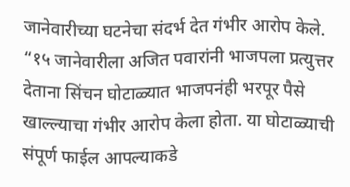जानेवारीच्या घटनेचा संदर्भ देत गंभीर आरोप केले. “१५ जानेवारीला अजित पवारांनी भाजपला प्रत्युत्तर देताना सिंचन घोटाळ्यात भाजपनंही भरपूर पैसे खाल्ल्याचा गंभीर आरोप केला होता. या घोटाळ्याची संपूर्ण फाईल आपल्याकडे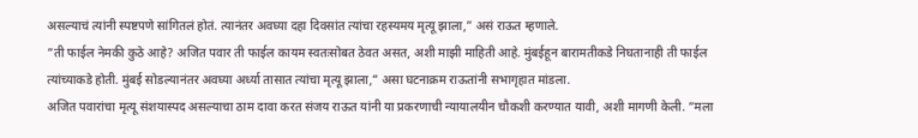असल्याचं त्यांनी स्पष्टपणे सांगितलं होतं. त्यानंतर अवघ्या दहा दिवसांत त्यांचा रहस्यमय मृत्यू झाला,” असं राऊत म्हणाले.
“ती फाईल नेमकी कुठे आहे? अजित पवार ती फाईल कायम स्वतःसोबत ठेवत असत, अशी माझी माहिती आहे. मुंबईहून बारामतीकडे निघतानाही ती फाईल त्यांच्याकडे होती. मुंबई सोडल्यानंतर अवघ्या अर्ध्या तासात त्यांचा मृत्यू झाला,” असा घटनाक्रम राऊतांनी सभागृहात मांडला.
अजित पवारांचा मृत्यू संशयास्पद असल्याचा ठाम दावा करत संजय राऊत यांनी या प्रकरणाची न्यायालयीन चौकशी करण्यात यावी, अशी मागणी केली. “मला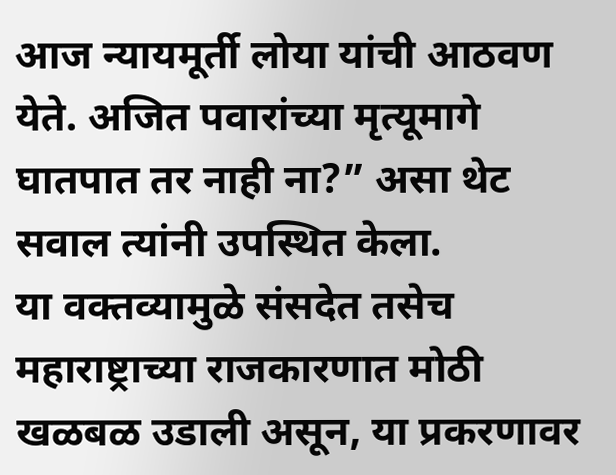आज न्यायमूर्ती लोया यांची आठवण येते. अजित पवारांच्या मृत्यूमागे घातपात तर नाही ना?” असा थेट सवाल त्यांनी उपस्थित केला.
या वक्तव्यामुळे संसदेत तसेच महाराष्ट्राच्या राजकारणात मोठी खळबळ उडाली असून, या प्रकरणावर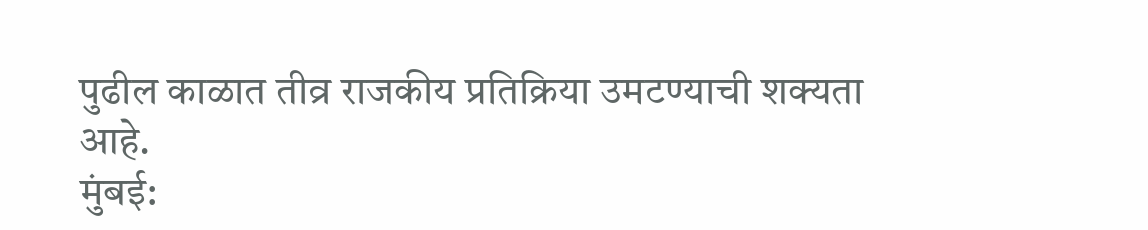पुढील काळात तीव्र राजकीय प्रतिक्रिया उमटण्याची शक्यता आहे.
मुंबई: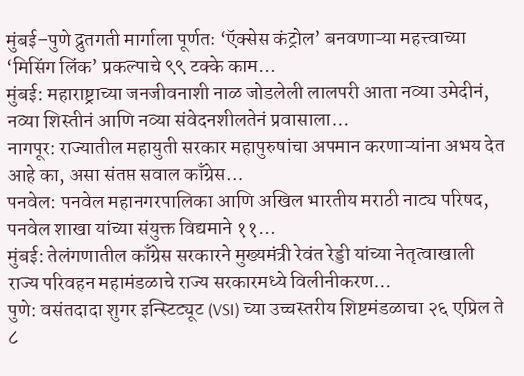मुंबई–पुणे द्रुतगती मार्गाला पूर्णतः ‘ऍक्सेस कंट्रोल’ बनवणाऱ्या महत्त्वाच्या ‘मिसिंग लिंक’ प्रकल्पाचे ९९ टक्के काम…
मुंबई: महाराष्ट्राच्या जनजीवनाशी नाळ जोडलेली लालपरी आता नव्या उमेदीनं, नव्या शिस्तीनं आणि नव्या संवेदनशीलतेनं प्रवासाला…
नागपूर: राज्यातील महायुती सरकार महापुरुषांचा अपमान करणाऱ्यांना अभय देत आहे का, असा संतप्त सवाल काँग्रेस…
पनवेल: पनवेल महानगरपालिका आणि अखिल भारतीय मराठी नाट्य परिषद, पनवेल शाखा यांच्या संयुक्त विद्यमाने ११…
मुंबई: तेलंगणातील काँग्रेस सरकारने मुख्यमंत्री रेवंत रेड्डी यांच्या नेतृत्वाखाली राज्य परिवहन महामंडळाचे राज्य सरकारमध्ये विलीनीकरण…
पुणे: वसंतदादा शुगर इन्स्टिट्यूट (VSI) च्या उच्चस्तरीय शिष्टमंडळाचा २६ एप्रिल ते ८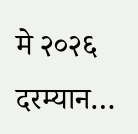मे २०२६ दरम्यान…